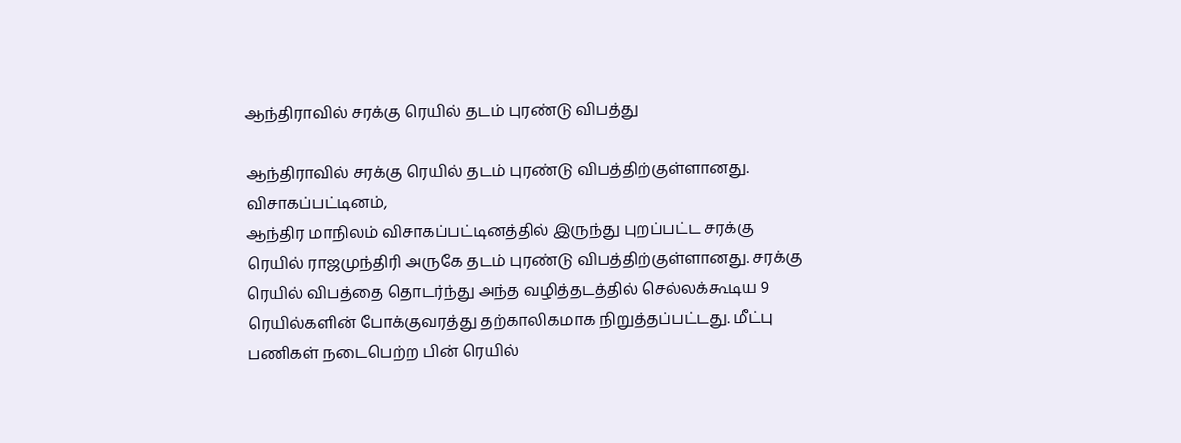ஆந்திராவில் சரக்கு ரெயில் தடம் புரண்டு விபத்து

ஆந்திராவில் சரக்கு ரெயில் தடம் புரண்டு விபத்திற்குள்ளானது.
விசாகப்பட்டினம்,
ஆந்திர மாநிலம் விசாகப்பட்டினத்தில் இருந்து புறப்பட்ட சரக்கு ரெயில் ராஜமுந்திரி அருகே தடம் புரண்டு விபத்திற்குள்ளானது. சரக்கு ரெயில் விபத்தை தொடர்ந்து அந்த வழித்தடத்தில் செல்லக்கூடிய 9 ரெயில்களின் போக்குவரத்து தற்காலிகமாக நிறுத்தப்பட்டது. மீட்பு பணிகள் நடைபெற்ற பின் ரெயில்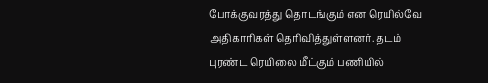போக்குவரத்து தொடங்கும் என ரெயில்வே அதிகாரிகள் தெரிவித்துள்ளனர். தடம் புரண்ட ரெயிலை மீட்கும் பணியில்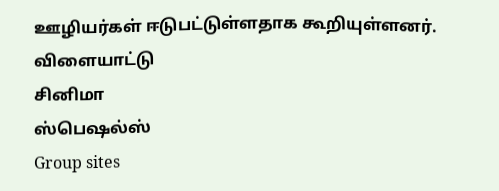ஊழியர்கள் ஈடுபட்டுள்ளதாக கூறியுள்ளனர்.
விளையாட்டு
சினிமா
ஸ்பெஷல்ஸ்
Group sites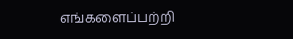எங்களைப்பற்றி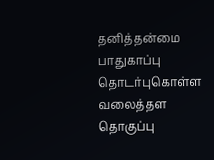தனித்தன்மை பாதுகாப்பு தொடர்புகொள்ள வலைத்தள தொகுப்பு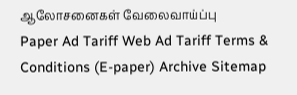ஆலோசனைகள் வேலைவாய்ப்பு
Paper Ad Tariff Web Ad Tariff Terms & Conditions (E-paper) Archive Sitemap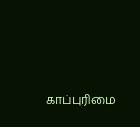காப்புரிமை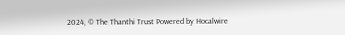2024, © The Thanthi Trust Powered by Hocalwire